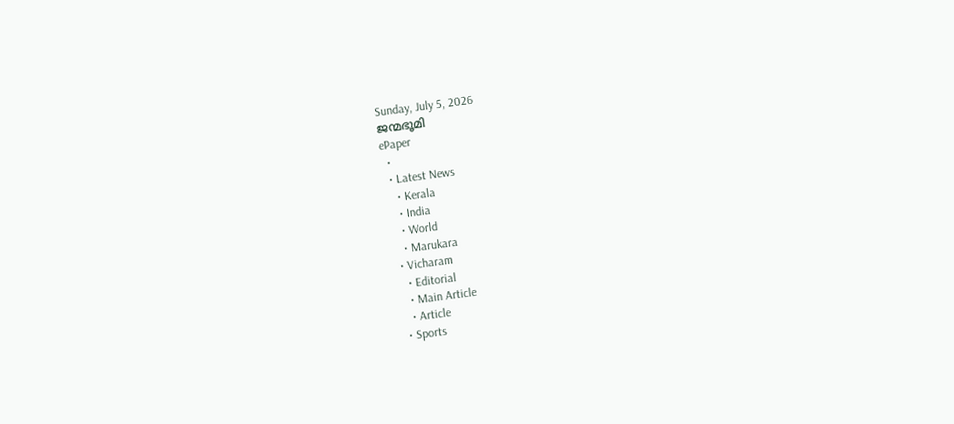Sunday, July 5, 2026
ജന്മഭൂമി
ePaper
  •
  • Latest News
    • Kerala
    • India
    • World
    • Marukara
  • Vicharam
    • Editorial
    • Main Article
    • Article
  • Sports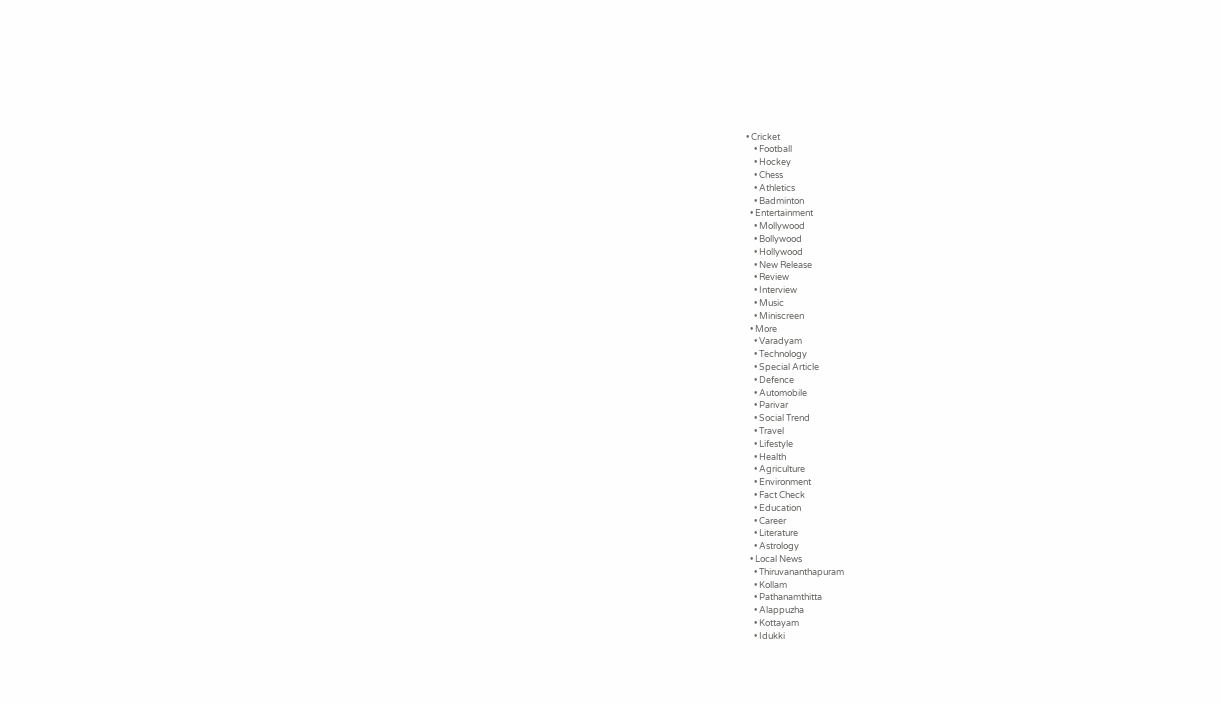• Cricket
    • Football
    • Hockey
    • Chess
    • Athletics
    • Badminton
  • Entertainment
    • Mollywood
    • Bollywood
    • Hollywood
    • New Release
    • Review
    • Interview
    • Music
    • Miniscreen
  • More
    • Varadyam
    • Technology
    • Special Article
    • Defence
    • Automobile
    • Parivar
    • Social Trend
    • Travel
    • Lifestyle
    • Health
    • Agriculture
    • Environment
    • Fact Check
    • Education
    • Career
    • Literature
    • Astrology
  • Local News
    • Thiruvananthapuram
    • Kollam
    • Pathanamthitta
    • Alappuzha
    • Kottayam
    • Idukki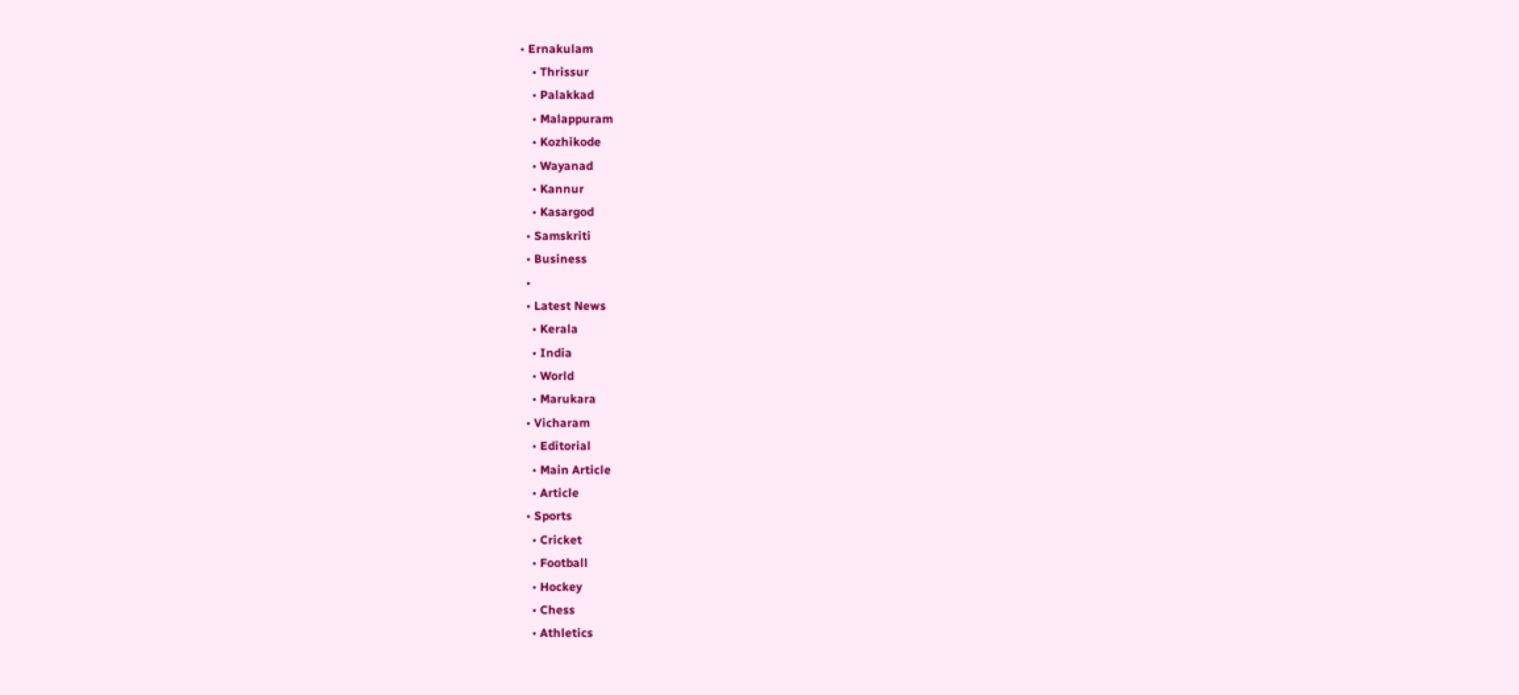• Ernakulam
    • Thrissur
    • Palakkad
    • Malappuram
    • Kozhikode
    • Wayanad
    • Kannur
    • Kasargod
  • Samskriti
  • Business
  •
  • Latest News
    • Kerala
    • India
    • World
    • Marukara
  • Vicharam
    • Editorial
    • Main Article
    • Article
  • Sports
    • Cricket
    • Football
    • Hockey
    • Chess
    • Athletics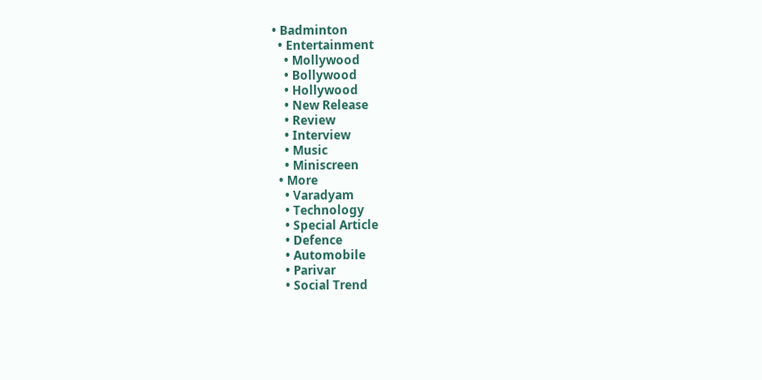• Badminton
  • Entertainment
    • Mollywood
    • Bollywood
    • Hollywood
    • New Release
    • Review
    • Interview
    • Music
    • Miniscreen
  • More
    • Varadyam
    • Technology
    • Special Article
    • Defence
    • Automobile
    • Parivar
    • Social Trend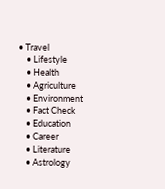• Travel
    • Lifestyle
    • Health
    • Agriculture
    • Environment
    • Fact Check
    • Education
    • Career
    • Literature
    • Astrology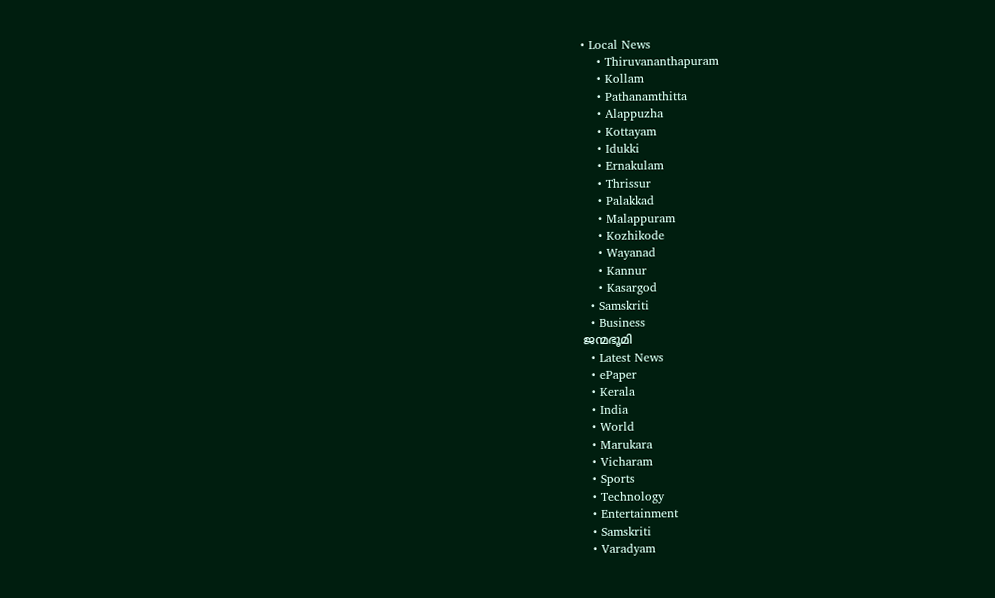• Local News
    • Thiruvananthapuram
    • Kollam
    • Pathanamthitta
    • Alappuzha
    • Kottayam
    • Idukki
    • Ernakulam
    • Thrissur
    • Palakkad
    • Malappuram
    • Kozhikode
    • Wayanad
    • Kannur
    • Kasargod
  • Samskriti
  • Business
ജന്മഭൂമി
  • Latest News
  • ePaper
  • Kerala
  • India
  • World
  • Marukara
  • Vicharam
  • Sports
  • Technology
  • Entertainment
  • Samskriti
  • Varadyam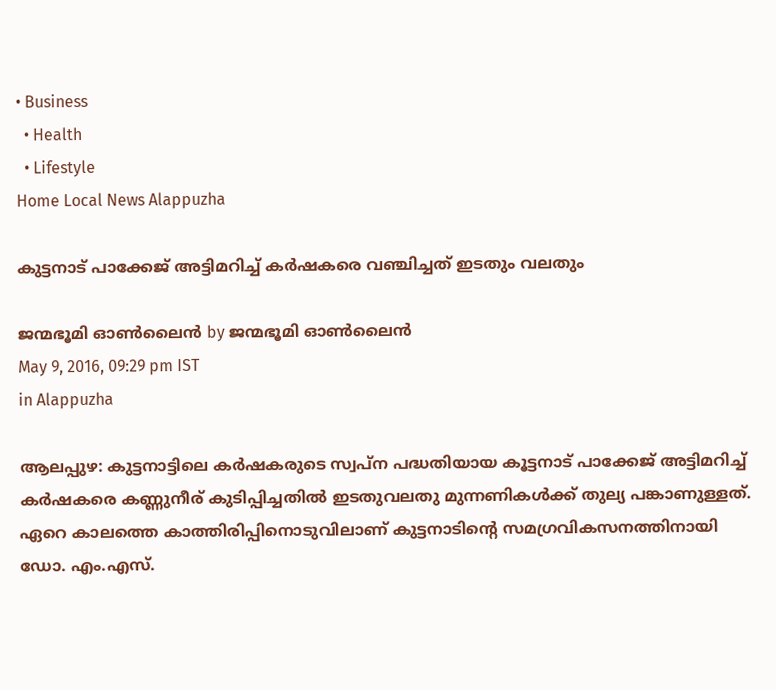• Business
  • Health
  • Lifestyle
Home Local News Alappuzha

കുട്ടനാട് പാക്കേജ് അട്ടിമറിച്ച് കര്‍ഷകരെ വഞ്ചിച്ചത് ഇടതും വലതും

ജന്മഭൂമി ഓണ്‍ലൈന്‍ by ജന്മഭൂമി ഓണ്‍ലൈന്‍
May 9, 2016, 09:29 pm IST
in Alappuzha

ആലപ്പുഴ: കുട്ടനാട്ടിലെ കര്‍ഷകരുടെ സ്വപ്ന പദ്ധതിയായ കൂട്ടനാട് പാക്കേജ് അട്ടിമറിച്ച് കര്‍ഷകരെ കണ്ണുനീര് കുടിപ്പിച്ചതില്‍ ഇടതുവലതു മുന്നണികള്‍ക്ക് തുല്യ പങ്കാണുള്ളത്. ഏറെ കാലത്തെ കാത്തിരിപ്പിനൊടുവിലാണ് കുട്ടനാടിന്റെ സമഗ്രവികസനത്തിനായി ഡോ. എം.എസ്.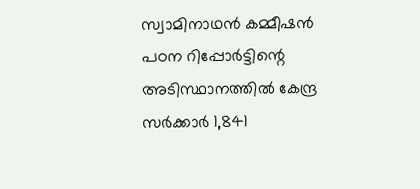സ്വാമിനാഥന്‍ കമ്മീഷന്‍ പഠന റിപ്പോര്‍ട്ടിന്റെ അടിസ്ഥാനത്തില്‍ കേന്ദ്ര സര്‍ക്കാര്‍ 1,841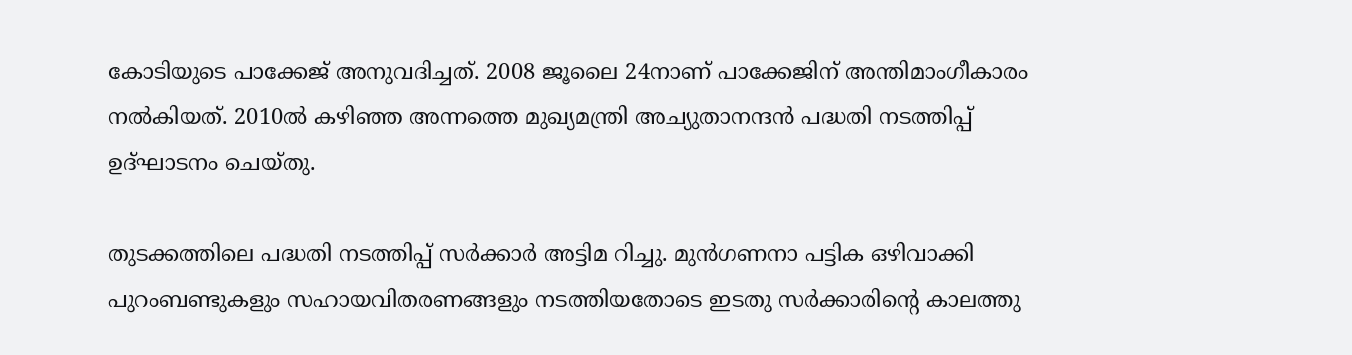കോടിയുടെ പാക്കേജ് അനുവദിച്ചത്. 2008 ജൂലൈ 24നാണ് പാക്കേജിന് അന്തിമാംഗീകാരം നല്‍കിയത്. 2010ല്‍ കഴിഞ്ഞ അന്നത്തെ മുഖ്യമന്ത്രി അച്യുതാനന്ദന്‍ പദ്ധതി നടത്തിപ്പ് ഉദ്ഘാടനം ചെയ്തു.

തുടക്കത്തിലെ പദ്ധതി നടത്തിപ്പ് സര്‍ക്കാര്‍ അട്ടിമ റിച്ചു. മുന്‍ഗണനാ പട്ടിക ഒഴിവാക്കി പുറംബണ്ടുകളും സഹായവിതരണങ്ങളും നടത്തിയതോടെ ഇടതു സര്‍ക്കാരിന്റെ കാലത്തു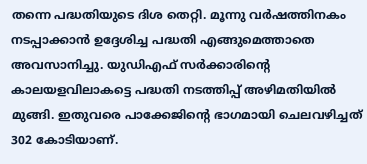തന്നെ പദ്ധതിയുടെ ദിശ തെറ്റി. മൂന്നു വര്‍ഷത്തിനകം നടപ്പാക്കാന്‍ ഉദ്ദേശിച്ച പദ്ധതി എങ്ങുമെത്താതെ അവസാനിച്ചു. യുഡിഎഫ് സര്‍ക്കാരിന്റെ കാലയളവിലാകട്ടെ പദ്ധതി നടത്തിപ്പ് അഴിമതിയില്‍ മുങ്ങി. ഇതുവരെ പാക്കേജിന്റെ ഭാഗമായി ചെലവഴിച്ചത് 302 കോടിയാണ്.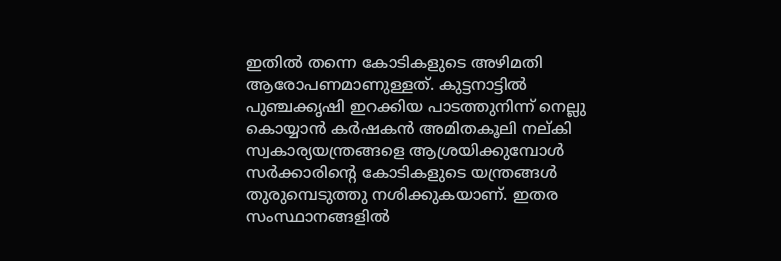ഇതില്‍ തന്നെ കോടികളുടെ അഴിമതി ആരോപണമാണുള്ളത്. കുട്ടനാട്ടില്‍ പുഞ്ചക്കൃഷി ഇറക്കിയ പാടത്തുനിന്ന് നെല്ലു കൊയ്യാന്‍ കര്‍ഷകന്‍ അമിതകൂലി നല്കി സ്വകാര്യയന്ത്രങ്ങളെ ആശ്രയിക്കുമ്പോള്‍ സര്‍ക്കാരിന്റെ കോടികളുടെ യന്ത്രങ്ങള്‍ തുരുമ്പെടുത്തു നശിക്കുകയാണ്. ഇതര സംസ്ഥാനങ്ങളില്‍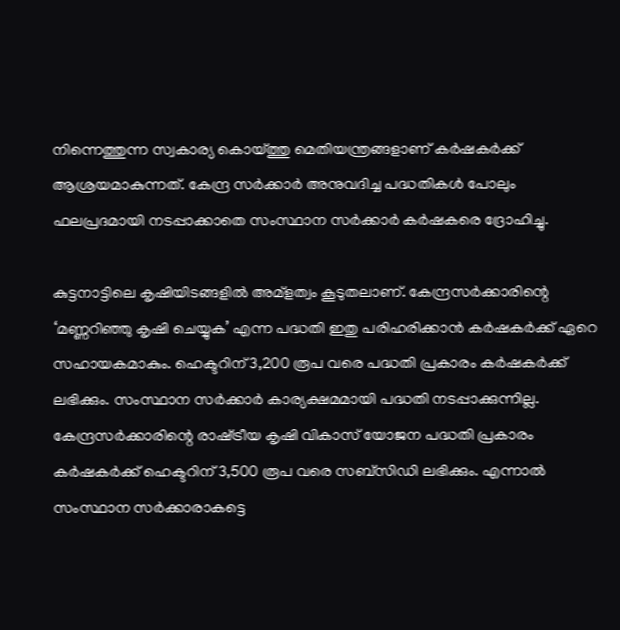നിന്നെത്തുന്ന സ്വകാര്യ കൊയ്‌ത്തു മെതിയന്ത്രങ്ങളാണ് കര്‍ഷകര്‍ക്ക് ആശ്രയമാകുന്നത്. കേന്ദ്ര സര്‍ക്കാര്‍ അനുവദിച്ച പദ്ധതികള്‍ പോലും ഫലപ്രദമായി നടപ്പാക്കാതെ സംസ്ഥാന സര്‍ക്കാര്‍ കര്‍ഷകരെ ദ്രോഹിച്ചു.

കുട്ടനാട്ടിലെ കൃഷിയിടങ്ങളില്‍ അമ്‌ളത്വം കൂടുതലാണ്. കേന്ദ്രസര്‍ക്കാരിന്റെ ‘മണ്ണറിഞ്ഞു കൃഷി ചെയ്യുക’ എന്ന പദ്ധതി ഇതു പരിഹരിക്കാന്‍ കര്‍ഷകര്‍ക്ക് ഏറെ സഹായകമാകും. ഹെക്ടറിന് 3,200 രൂപ വരെ പദ്ധതി പ്രകാരം കര്‍ഷകര്‍ക്ക് ലഭിക്കും. സംസ്ഥാന സര്‍ക്കാര്‍ കാര്യക്ഷമമായി പദ്ധതി നടപ്പാക്കുന്നില്ല. കേന്ദ്രസര്‍ക്കാരിന്റെ രാഷ്‌ട്രീയ കൃഷി വികാസ് യോജന പദ്ധതി പ്രകാരം കര്‍ഷകര്‍ക്ക് ഹെക്ടറിന് 3,500 രൂപ വരെ സബ്‌സിഡി ലഭിക്കും. എന്നാല്‍ സംസ്ഥാന സര്‍ക്കാരാകട്ടെ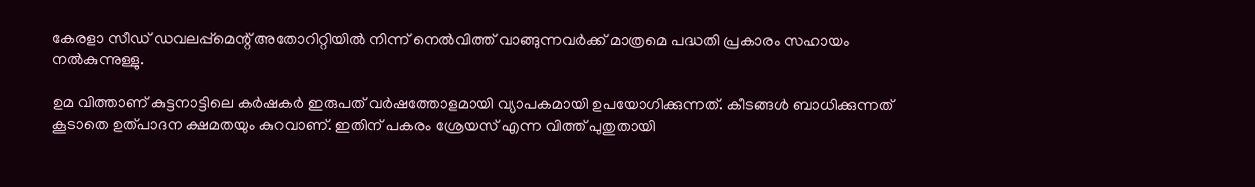കേരളാ സീഡ് ഡവലപ്പ്‌മെന്റ് അതോറിറ്റിയില്‍ നിന്ന് നെല്‍വിത്ത് വാങ്ങുന്നവര്‍ക്ക് മാത്രമെ പദ്ധതി പ്രകാരം സഹായം നല്‍കുന്നുള്ളു.

ഉമ വിത്താണ് കുട്ടനാട്ടിലെ കര്‍ഷകര്‍ ഇരുപത് വര്‍ഷത്തോളമായി വ്യാപകമായി ഉപയോഗിക്കുന്നത്. കീടങ്ങള്‍ ബാധിക്കുന്നത് കൂടാതെ ഉത്പാദന ക്ഷമതയും കുറവാണ്. ഇതിന് പകരം ശ്രേയസ് എന്ന വിത്ത് പുതുതായി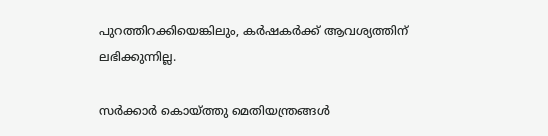പുറത്തിറക്കിയെങ്കിലും, കര്‍ഷകര്‍ക്ക് ആവശ്യത്തിന് ലഭിക്കുന്നില്ല.

സര്‍ക്കാര്‍ കൊയ്‌ത്തു മെതിയന്ത്രങ്ങള്‍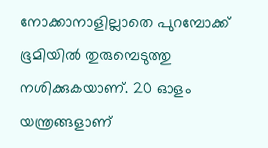നോക്കാനാളില്ലാതെ പുറമ്പോക്ക് ഭൂമിയില്‍ തുരുമ്പെടുത്തു നശിക്കുകയാണ്. 20 ഓളം യന്ത്രങ്ങളാണ്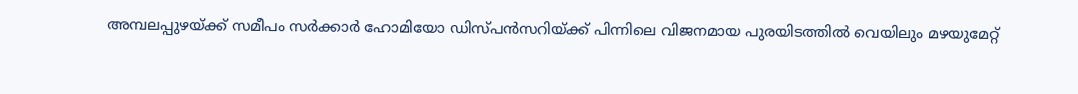അമ്പലപ്പുഴയ്‌ക്ക് സമീപം സര്‍ക്കാര്‍ ഹോമിയോ ഡിസ്പന്‍സറിയ്‌ക്ക് പിന്നിലെ വിജനമായ പുരയിടത്തില്‍ വെയിലും മഴയുമേറ്റ്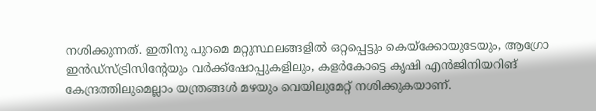നശിക്കുന്നത്. ഇതിനു പുറമെ മറ്റുസ്ഥലങ്ങളില്‍ ഒറ്റപ്പെട്ടും കെയ്‌ക്കോയുടേയും, ആഗ്രോ ഇന്‍ഡ്‌സ്ട്രിസിന്റേയും വര്‍ക്ക്‌ഷോപ്പുകളിലും, കളര്‍കോട്ടെ കൃഷി എന്‍ജിനിയറിങ് കേന്ദ്രത്തിലുമെല്ലാം യന്ത്രങ്ങള്‍ മഴയും വെയിലുമേറ്റ് നശിക്കുകയാണ്.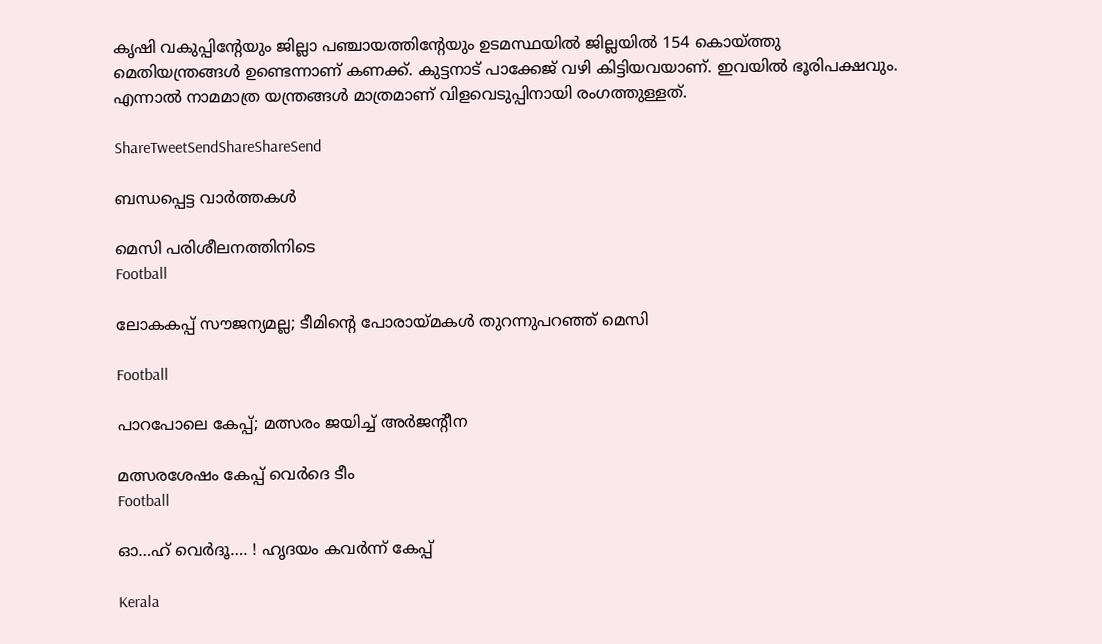കൃഷി വകുപ്പിന്റേയും ജില്ലാ പഞ്ചായത്തിന്റേയും ഉടമസ്ഥയില്‍ ജില്ലയില്‍ 154 കൊയ്‌ത്തു മെതിയന്ത്രങ്ങള്‍ ഉണ്ടെന്നാണ് കണക്ക്. കുട്ടനാട് പാക്കേജ് വഴി കിട്ടിയവയാണ്. ഇവയില്‍ ഭൂരിപക്ഷവും. എന്നാല്‍ നാമമാത്ര യന്ത്രങ്ങള്‍ മാത്രമാണ് വിളവെടുപ്പിനായി രംഗത്തുള്ളത്.

ShareTweetSendShareShareSend

ബന്ധപ്പെട്ട വാര്‍ത്തകള്‍

മെസി പരിശീലനത്തിനിടെ
Football

ലോകകപ്പ് സൗജന്യമല്ല; ടീമിന്റെ പോരായ്‌മകള്‍ തുറന്നുപറഞ്ഞ് മെസി

Football

പാറപോലെ കേപ്പ്; മത്സരം ജയിച്ച് അര്‍ജന്റീന

മത്സരശേഷം കേപ്പ് വെര്‍ദെ ടീം
Football

ഓ…ഹ് വെര്‍ദൂ…. ! ഹൃദയം കവര്‍ന്ന് കേപ്പ്

Kerala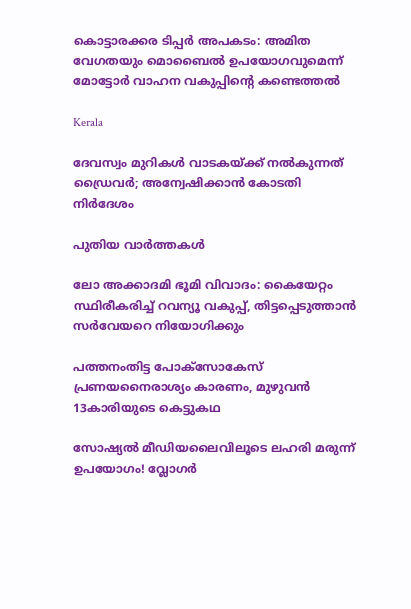കൊട്ടാരക്കര ടിപ്പര്‍ അപകടം: അമിത വേഗതയും മൊബൈല്‍ ഉപയോഗവുമെന്ന് മോട്ടോര്‍ വാഹന വകുപ്പിന്റെ കണ്ടെത്തല്‍

Kerala

ദേവസ്വം മുറികള്‍ വാടകയ്‌ക്ക് നല്‍കുന്നത് ഡ്രൈവര്‍; അന്വേഷിക്കാന്‍ കോടതി നിര്‍ദേശം

പുതിയ വാര്‍ത്തകള്‍

ലോ അക്കാദമി ഭൂമി വിവാദം: കൈയേറ്റം സ്ഥിരീകരിച്ച് റവന്യൂ വകുപ്പ്, തിട്ടപ്പെടുത്താന്‍ സര്‍വേയറെ നിയോഗിക്കും

പത്തനംതിട്ട പോക്സോകേസ് പ്രണയനൈരാശ്യം കാരണം, മുഴുവൻ 13കാരിയുടെ കെട്ടുകഥ

സോഷ്യൽ മീഡിയലൈവിലൂടെ ലഹരി മരുന്ന് ഉപയോഗം! വ്ലോഗർ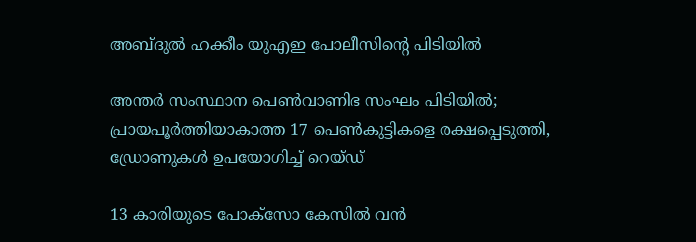അബ്ദുൽ ഹക്കീം യുഎഇ പോലീസിന്റെ പിടിയിൽ

അന്തർ സംസ്ഥാന പെൺവാണിഭ സംഘം പിടിയിൽ; പ്രായപൂർത്തിയാകാത്ത 17 പെൺകുട്ടികളെ രക്ഷപ്പെടുത്തി, ഡ്രോണുകൾ ഉപയോഗിച്ച് റെയ്ഡ്

13 കാരിയുടെ പോക്സോ കേസിൽ വൻ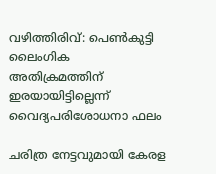വഴിത്തിരിവ്: പെൺകുട്ടി ലൈംഗിക അതിക്രമത്തിന് ഇരയായിട്ടില്ലെന്ന് വൈദ്യപരിശോധനാ ഫലം

ചരിത്ര നേട്ടവുമായി കേരള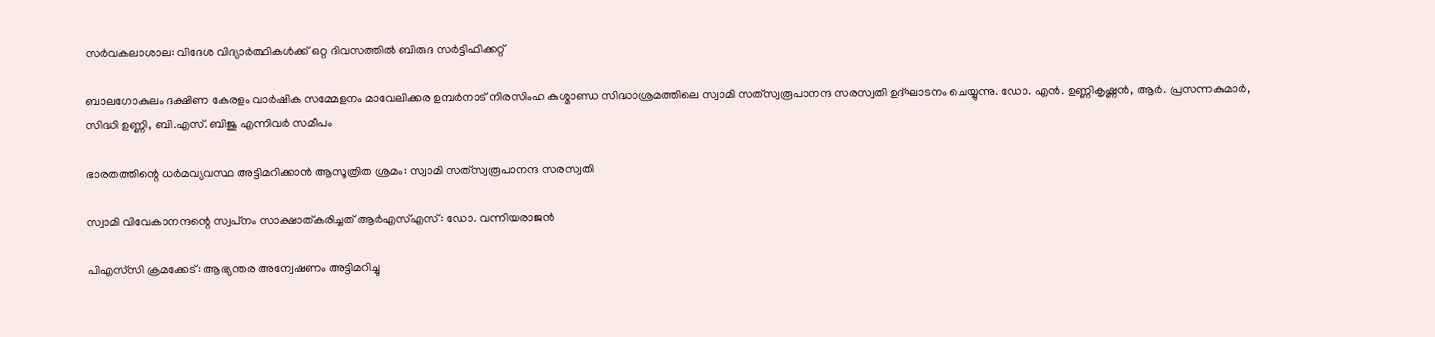സര്‍വകലാശാല: വിദേശ വിദ്യാര്‍ത്ഥികള്‍ക്ക് ഒറ്റ ദിവസത്തില്‍ ബിരുദ സര്‍ട്ടിഫിക്കറ്റ്

ബാലഗോകുലം ദക്ഷിണ കേരളം വാര്‍ഷിക സമ്മേളനം മാവേലിക്കര ഉമ്പര്‍നാട് നിരസിംഹ കുശ്മാണ്ഡ സിദ്ധാശ്രമത്തിലെ സ്വാമി സത്‌സ്വരൂപാനന്ദ സരസ്വതി ഉദ്ഘാടനം ചെയ്യുന്നു. ഡോ. എന്‍. ഉണ്ണികൃഷ്ണന്‍, ആര്‍. പ്രസന്നകുമാര്‍, സിദ്ധി ഉണ്ണി, ബി.എസ്. ബിജു എന്നിവര്‍ സമീപം

ഭാരതത്തിന്റെ ധര്‍മവ്യവസ്ഥ അട്ടിമറിക്കാന്‍ ആസൂത്രിത ശ്രമം: സ്വാമി സത്‌സ്വരൂപാനന്ദ സരസ്വതി

സ്വാമി വിവേകാനന്ദന്റെ സ്വപ്‌നം സാക്ഷാത്കരിച്ചത് ആര്‍എസ്എസ്: ഡോ. വന്നിയരാജന്‍

പിഎസ്‌സി ക്രമക്കേട്: ആഭ്യന്തര അന്വേഷണം അട്ടിമറിച്ചു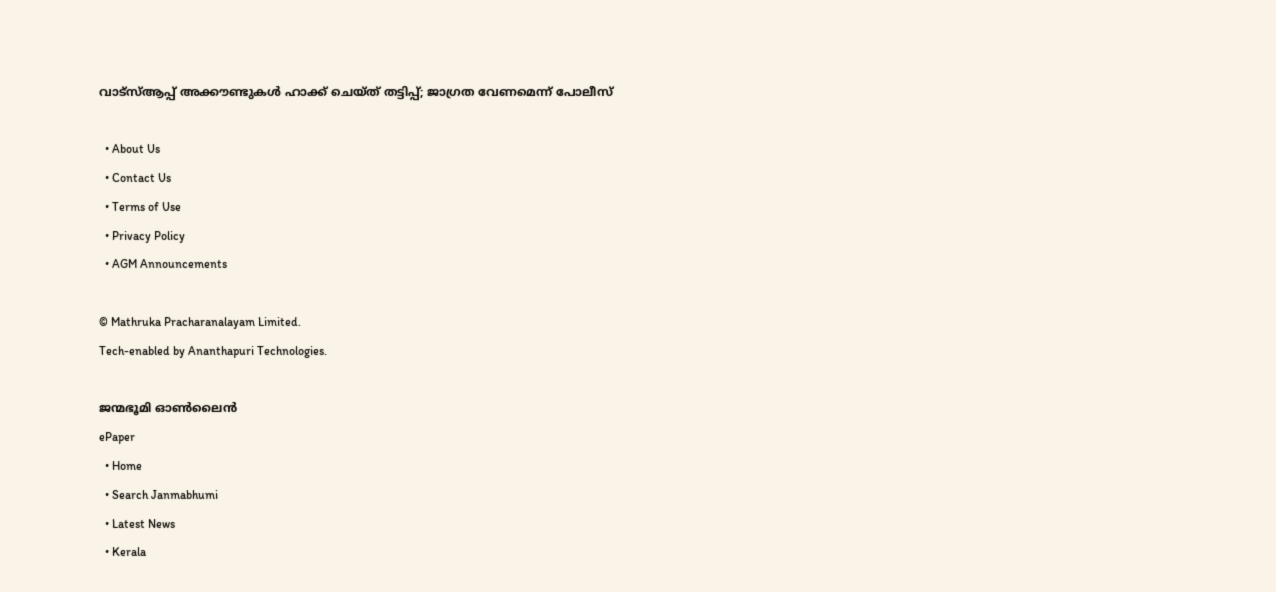വാട്‌സ്ആപ്പ് അക്കൗണ്ടുകള്‍ ഹാക്ക് ചെയ്ത് തട്ടിപ്പ്; ജാഗ്രത വേണമെന്ന് പോലീസ്

  • About Us
  • Contact Us
  • Terms of Use
  • Privacy Policy
  • AGM Announcements

© Mathruka Pracharanalayam Limited.
Tech-enabled by Ananthapuri Technologies.

ജന്മഭൂമി ഓണ്‍ലൈന്‍
ePaper
  • Home
  • Search Janmabhumi
  • Latest News
  • Kerala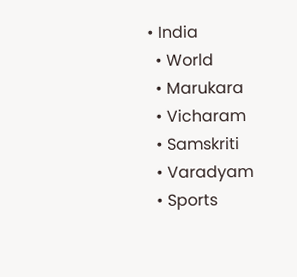• India
  • World
  • Marukara
  • Vicharam
  • Samskriti
  • Varadyam
  • Sports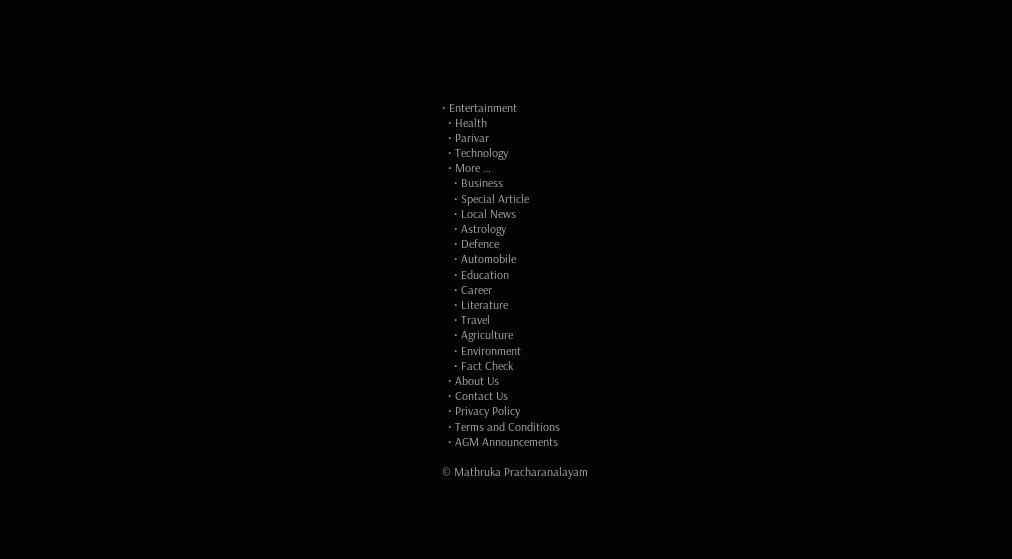• Entertainment
  • Health
  • Parivar
  • Technology
  • More …
    • Business
    • Special Article
    • Local News
    • Astrology
    • Defence
    • Automobile
    • Education
    • Career
    • Literature
    • Travel
    • Agriculture
    • Environment
    • Fact Check
  • About Us
  • Contact Us
  • Privacy Policy
  • Terms and Conditions
  • AGM Announcements

© Mathruka Pracharanalayam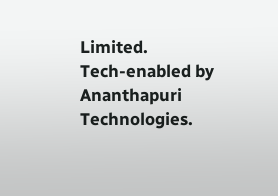Limited.
Tech-enabled by Ananthapuri Technologies.